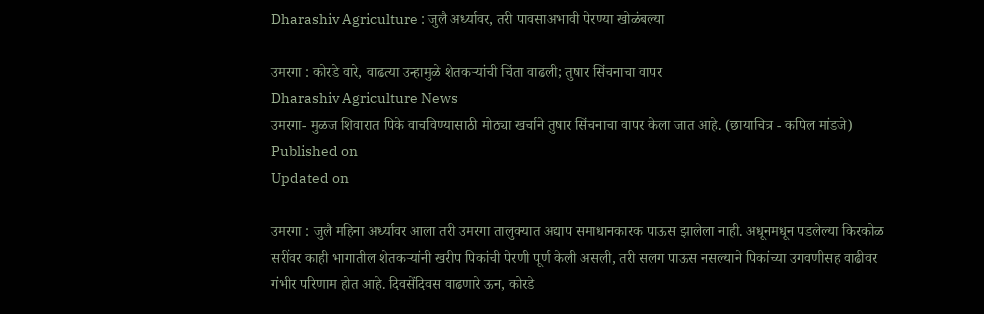Dharashiv Agriculture : जुलै अर्ध्यावर, तरी पावसाअभावी पेरण्या खोळंबल्या

उमरगा : कोरडे वारे, वाढत्‍या उन्‍हामुळे शेतकर्‍यांची चिंता वाढली; तुषार सिंचनाचा वापर
Dharashiv Agriculture News
उमरगा- मुळज शिवारात पिके वाचविण्यासाठी मोठ्या खर्चाने तुषार सिंचनाचा वापर केला जात आहे. (छायाचित्र - कपिल मांडजे)
Published on
Updated on

उमरगा : जुलै महिना अर्ध्यावर आला तरी उमरगा तालुक्यात अद्याप समाधानकारक पाऊस झालेला नाही. अधूनमधून पडलेल्या किरकोळ सरींवर काही भागातील शेतकऱ्यांनी खरीप पिकांची पेरणी पूर्ण केली असली, तरी सलग पाऊस नसल्याने पिकांच्या उगवणीसह वाढीवर गंभीर परिणाम होत आहे. दिवसेंदिवस वाढणारे ऊन, कोरडे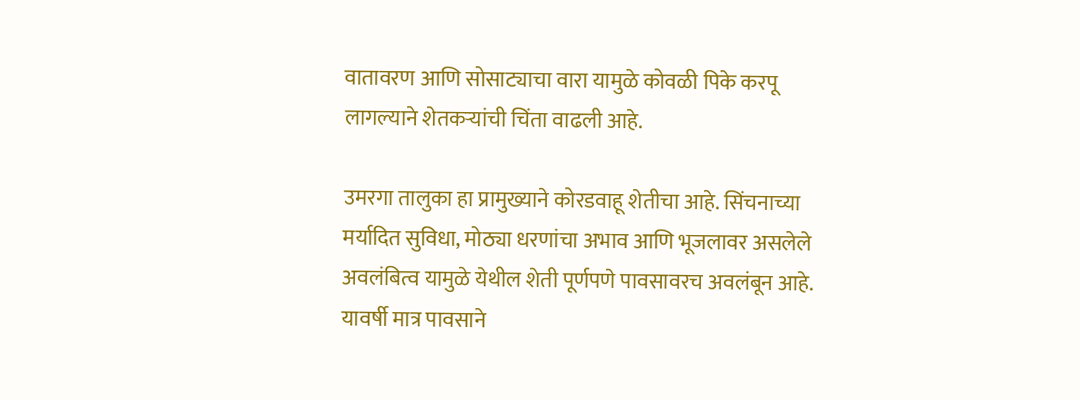वातावरण आणि सोसाट्याचा वारा यामुळे कोवळी पिके करपू लागल्याने शेतकऱ्यांची चिंता वाढली आहे.

उमरगा तालुका हा प्रामुख्याने कोरडवाहू शेतीचा आहे. सिंचनाच्या मर्यादित सुविधा, मोठ्या धरणांचा अभाव आणि भूजलावर असलेले अवलंबित्व यामुळे येथील शेती पूर्णपणे पावसावरच अवलंबून आहे. यावर्षी मात्र पावसाने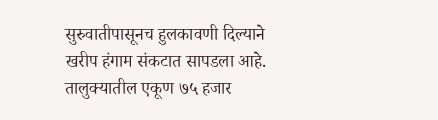सुरुवातीपासूनच हुलकावणी दिल्याने खरीप हंगाम संकटात सापडला आहे. तालुक्यातील एकूण ७५ हजार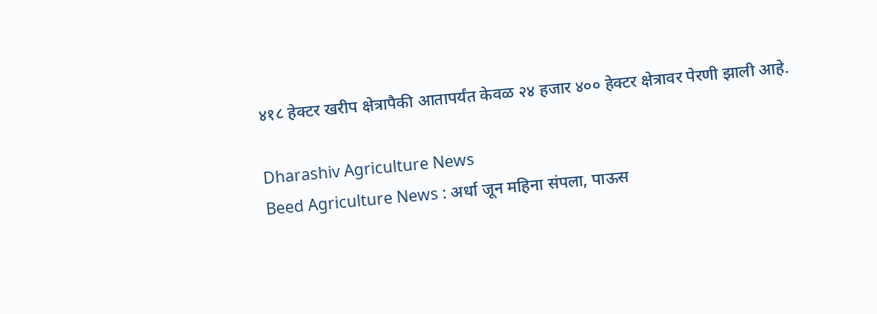४१८ हेक्टर खरीप क्षेत्रापैकी आतापर्यंत केवळ २४ हजार ४०० हेक्टर क्षेत्रावर पेरणी झाली आहे.

Dharashiv Agriculture News
Beed Agriculture News : अर्धा जून महिना संपला, पाऊस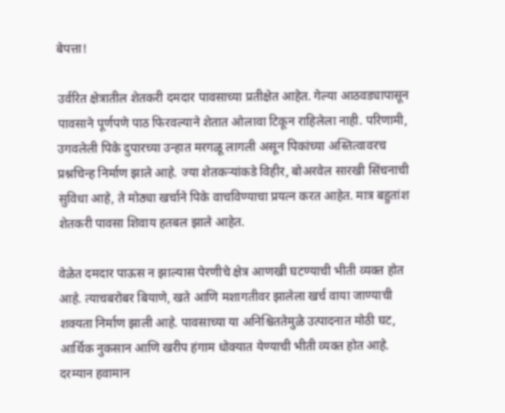बेपत्ता!

उर्वरित क्षेत्रातील शेतकरी दमदार पावसाच्या प्रतीक्षेत आहेत. गेल्या आठवड्यापासून पावसाने पूर्णपणे पाठ फिरवल्याने शेतात ओलावा टिकून राहिलेला नाही. परिणामी, उगवलेली पिके दुपारच्या उन्हात मरगळू लागली असून पिकांच्या अस्तित्वावरच प्रश्नचिन्ह निर्माण झाले आहे. ज्या शेतकऱ्यांकडे विहीर, बोअरवेल सारखी सिंचनाची सुविधा आहे, ते मोठ्या खर्चाने पिके वाचविण्याचा प्रयत्न करत आहेत. मात्र बहुतांश शेतकरी पावसा शिवाय हतबल झाले आहेत.

वेळेत दमदार पाऊस न झाल्यास पेरणीचे क्षेत्र आणखी घटण्याची भीती व्यक्त होत आहे. त्याचबरोबर बियाणे, खते आणि मशागतीवर झालेला खर्च वाया जाण्याची शक्यता निर्माण झाली आहे. पावसाच्या या अनिश्चिततेमुळे उत्पादनात मोठी घट, आर्थिक नुकसान आणि खरीप हंगाम धोक्यात येण्याची भीती व्यक्त होत आहे. दरम्यान हवामान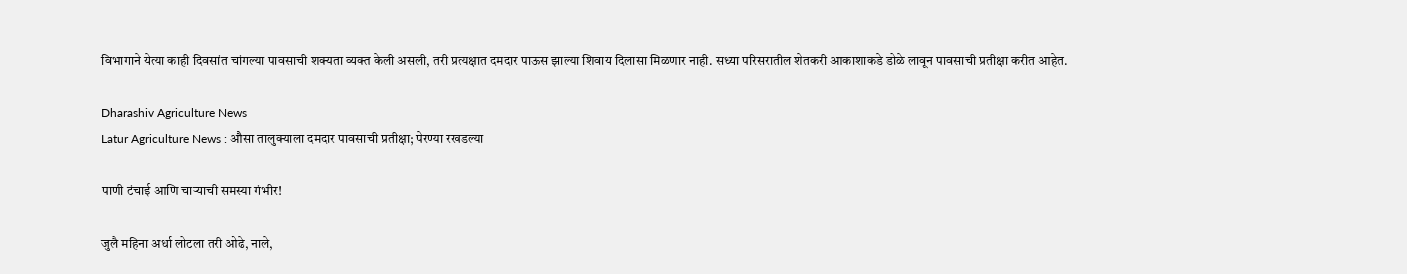विभागाने येत्या काही दिवसांत चांगल्या पावसाची शक्यता व्यक्त केली असली, तरी प्रत्यक्षात दमदार पाऊस झाल्या शिवाय दिलासा मिळणार नाही. सध्या परिसरातील शेतकरी आकाशाकडे डोळे लावून पावसाची प्रतीक्षा करीत आहेत.

Dharashiv Agriculture News
Latur Agriculture News : औसा तालुक्याला दमदार पावसाची प्रतीक्षा; पेरण्या रखडल्या

पाणी टंचाई आणि चाऱ्याची समस्या गंभीर!

जुलै महिना अर्धा लोटला तरी ओढे, नाले,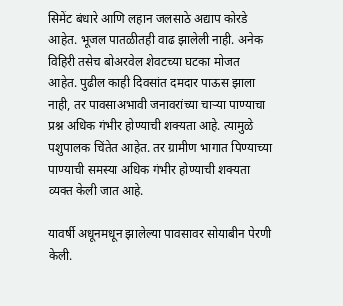सिमेंट बंधारे आणि लहान जलसाठे अद्याप कोरडे आहेत. भूजल पातळीतही वाढ झालेली नाही. अनेक विहिरी तसेच बोअरवेल शेवटच्या घटका मोजत आहेत. पुढील काही दिवसांत दमदार पाऊस झाला नाही, तर पावसाअभावी जनावरांच्या चाऱ्या पाण्याचा प्रश्न अधिक गंभीर होण्याची शक्यता आहे. त्यामुळे पशुपालक चिंतेत आहेत. तर ग्रामीण भागात पिण्याच्या पाण्याची समस्या अधिक गंभीर होण्याची शक्यता व्यक्त केली जात आहे.

यावर्षी अधूनमधून झालेल्या पावसावर सोयाबीन पेरणी केली.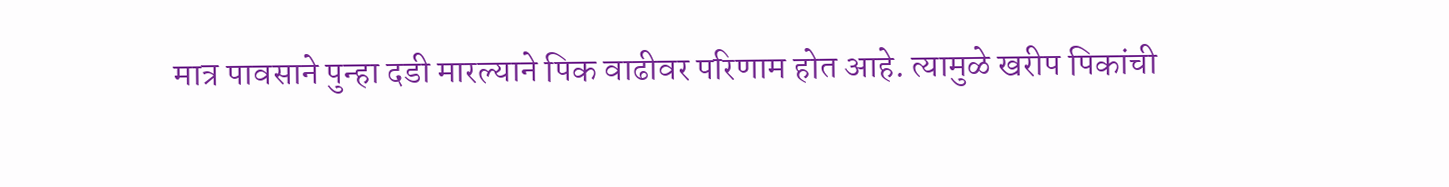मात्र पावसाने पुन्हा दडी मारल्याने पिक वाढीवर परिणाम होत आहे. त्यामुळे खरीप पिकांची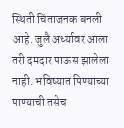स्थिती चिंताजनक बनली आहे. जुलै अर्ध्यावर आला तरी दमदार पाऊस झालेला नाही. भविष्यात पिण्याच्या पाण्याची तसेच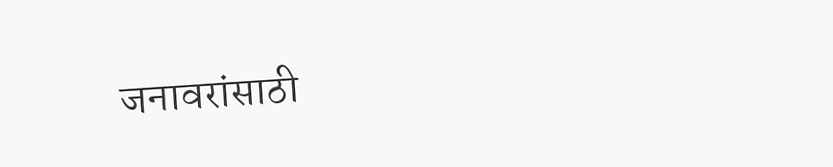जनावरांसाठी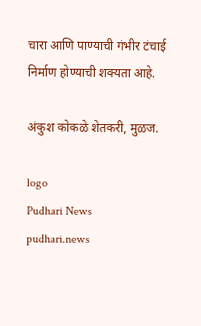चारा आणि पाण्याची गंभीर टंचाई निर्माण होण्याची शक्यता आहे.

अंकुश कोकळे शेतकरी, मुळज.

logo
Pudhari News
pudhari.news